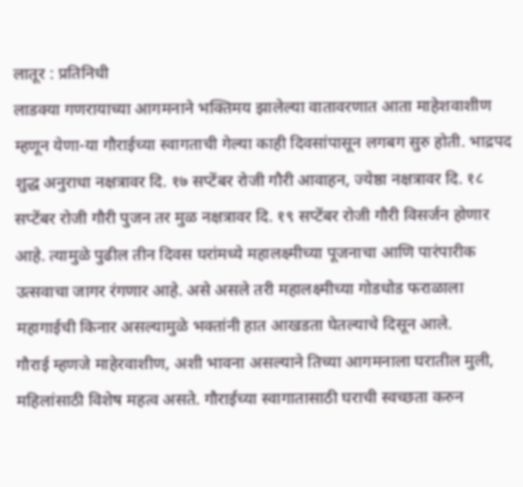लातूर : प्रतिनिधी
लाडक्या गणरायाच्या आगमनाने भक्तिमय झालेल्या वातावरणात आता माहेशवाशीण म्हणून येणा-या गौराईच्या स्वागताची गेल्या काही दिवसांपासून लगबग सुरु होती. भाद्रपद शुद्ध अनुराधा नक्षत्रावर दि. १७ सप्टेंबर रोजी गौरी आवाहन, ज्येष्ठा नक्षत्रावर दि. १८ सप्टेंबर रोजी गौरी पुजन तर मुळ नक्षत्रावर दि. १९ सप्टेंबर रोजी गौरी विसर्जन होणार आहे. त्यामुळे पुढील तीन दिवस घरांमध्ये महालक्ष्मीच्या पूजनाचा आणि पारंपारीक उत्सवाचा जागर रंगणार आहे. असे असले तरी महालक्ष्मीच्या गोडधोड फराळाला महागाईची किनार असल्यामुळे भक्तांनी हात आखडता घेतल्याचे दिसून आले.
गौराई म्हणजे माहेरवाशीण, अशी भावना असल्याने तिच्या आगमनाला घरातील मुली, महिलांसाठी विशेष महत्व असते. गौराईच्या स्वागातासाठी घराची स्वच्छता करुन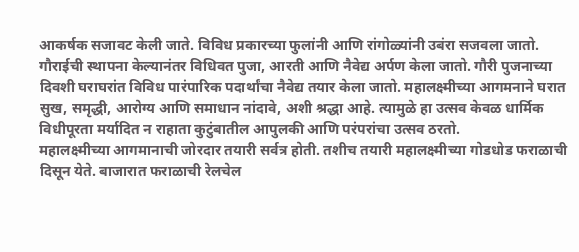आकर्षक सजावट केली जाते. विविध प्रकारच्या फुलांनी आणि रांगोळ्यांनी उबंरा सजवला जातो. गौराईची स्थापना केल्यानंतर विधिवत पुजा, आरती आणि नैवेद्य अर्पण केला जातो. गौरी पुजनाच्या दिवशी घराघरांत विविध पारंपारिक पदार्थांचा नैवेद्य तयार केला जातो. महालक्ष्मीच्या आगमनाने घरात सुख, समृद्धी, आरोग्य आणि समाधान नांदावे, अशी श्रद्धा आहे. त्यामुळे हा उत्सव केवळ धार्मिक विधीपूरता मर्यादित न राहाता कुटुंबातील आपुलकी आणि परंपरांचा उत्सव ठरतो.
महालक्ष्मीच्या आगमानाची जोरदार तयारी सर्वत्र होती. तशीच तयारी महालक्ष्मीच्या गोडधोड फराळाची दिसून येते. बाजारात फराळाची रेलचेल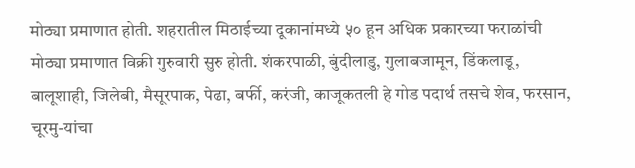मोठ्या प्रमाणात होती. शहरातील मिठाईच्या दूकानांमध्ये ५० हून अधिक प्रकारच्या फराळांची मोठ्या प्रमाणात विक्री गुरुवारी सुरु होती. शंकरपाळी, बुंदीलाडु, गुलाबजामून, डिंकलाडू, बालूशाही, जिलेबी, मैसूरपाक, पेढा, बर्फी, करंजी, काजूकतली हे गोड पदार्थ तसचे शेव, फरसान, चूरमु-यांचा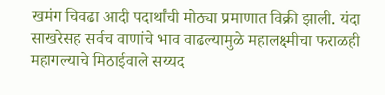खमंग चिवढा आदी पदार्थांची मोठ्या प्रमाणात विक्री झाली. यंदा साखरेसह सर्वच वाणांचे भाव वाढल्यामुळे महालक्ष्मीचा फराळही महागल्याचे मिठाईवाले सय्यद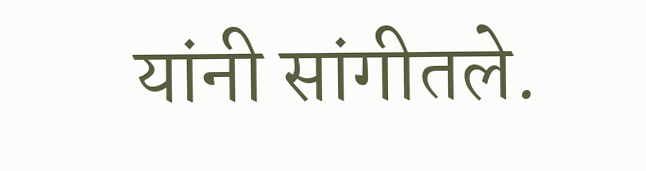यांनी सांगीतले.